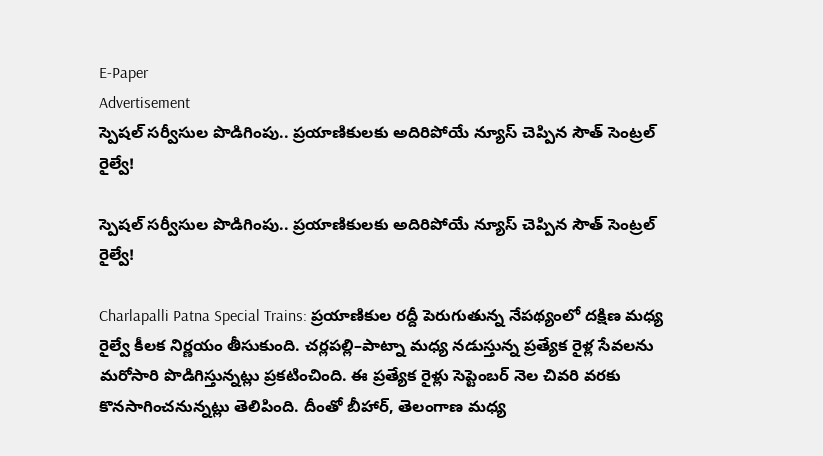E-Paper
Advertisement
స్పెషల్ సర్వీసుల పొడిగింపు.. ప్రయాణికులకు అదిరిపోయే న్యూస్ చెప్పిన సౌత్ సెంట్రల్ రైల్వే!

స్పెషల్ సర్వీసుల పొడిగింపు.. ప్రయాణికులకు అదిరిపోయే న్యూస్ చెప్పిన సౌత్ సెంట్రల్ రైల్వే!

Charlapalli Patna Special Trains: ప్రయాణికుల రద్దీ పెరుగుతున్న నేపథ్యంలో దక్షిణ మధ్య రైల్వే కీలక నిర్ణయం తీసుకుంది. చర్లపల్లి–పాట్నా మధ్య నడుస్తున్న ప్రత్యేక రైళ్ల సేవలను మరోసారి పొడిగిస్తున్నట్లు ప్రకటించింది. ఈ ప్రత్యేక రైళ్లు సెప్టెంబర్ నెల చివరి వరకు కొనసాగించనున్నట్లు తెలిపింది. దీంతో బీహార్, తెలంగాణ మధ్య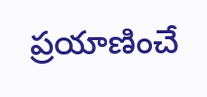ప్రయాణించే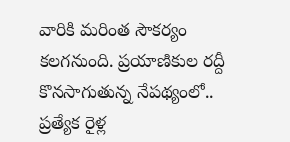వారికి మరింత సౌకర్యం కలగనుంది. ప్రయాణికుల రద్దీ కొనసాగుతున్న నేపథ్యంలో.. ప్రత్యేక రైళ్ల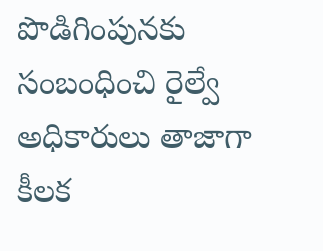పొడిగింపునకు సంబంధించి రైల్వే అధికారులు తాజాగా కీలక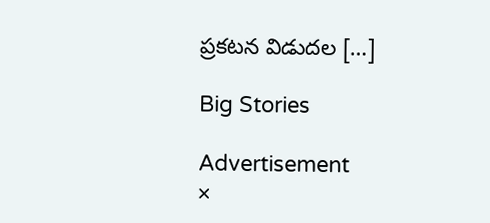ప్రకటన విడుదల […]

Big Stories

Advertisement
×